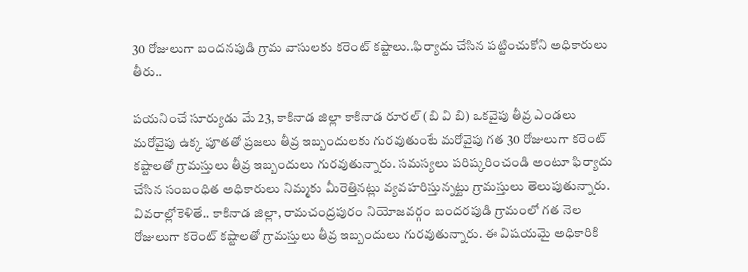30 రోజులుగా బందనపుడి గ్రామ వాసులకు కరెంట్ కష్టాలు..ఫిర్యాదు చేసిన పట్టించుకోని అధికారులు తీరు..

పయనించే సూర్యుడు మే 23, కాకినాడ జిల్లా కాకినాడ రూరల్ (బి వి బి) ఒకవైపు తీవ్ర ఎండలు మరోవైపు ఉక్క పూతతో ప్రజలు తీవ్ర ఇబ్బందులకు గురవుతుంటే మరోవైపు గత 30 రోజులుగా కరెంట్ కష్టాలతో గ్రామస్తులు తీవ్ర ఇబ్బందులు గురవుతున్నారు. సమస్యలు పరిష్కరించండి అంటూ ఫిర్యాదు చేసిన సంబంధిత అధికారులు నిమ్మకు మీరెత్తినట్లు వ్యవహరిస్తున్నట్టు గ్రామస్తులు తెలుపుతున్నారు. వివరాల్లోకెళితే.. కాకినాడ జిల్లా, రామచంద్రపురం నియోజవర్గం బందరపుడి గ్రామంలో గత నెల రోజులుగా కరెంట్ కష్టాలతో గ్రామస్తులు తీవ్ర ఇబ్బందులు గురవుతున్నారు. ఈ విషయమై అధికారికి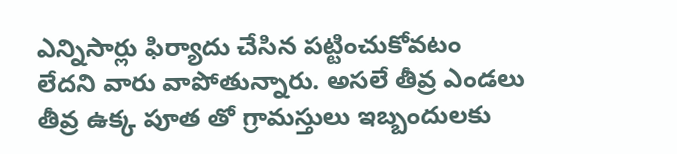ఎన్నిసార్లు ఫిర్యాదు చేసిన పట్టించుకోవటం లేదని వారు వాపోతున్నారు. అసలే తీవ్ర ఎండలు తీవ్ర ఉక్క పూత తో గ్రామస్తులు ఇబ్బందులకు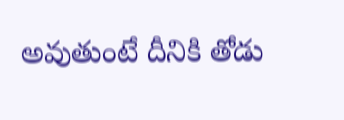అవుతుంటే దీనికి తోడు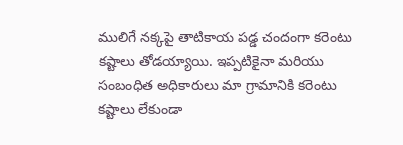ములిగే నక్కపై తాటికాయ పడ్డ చందంగా కరెంటు కష్టాలు తోడయ్యాయి. ఇప్పటికైనా మరియు సంబంధిత అధికారులు మా గ్రామానికి కరెంటు కష్టాలు లేకుండా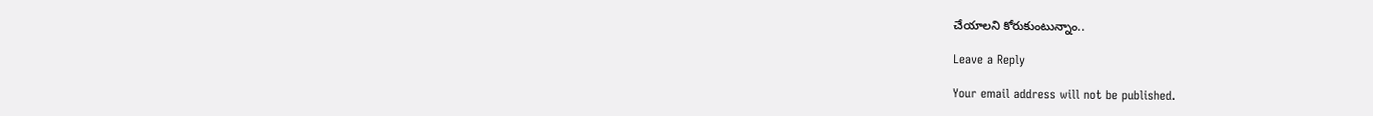చేయాలని కోరుకుంటున్నాం..

Leave a Reply

Your email address will not be published.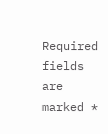Required fields are marked *